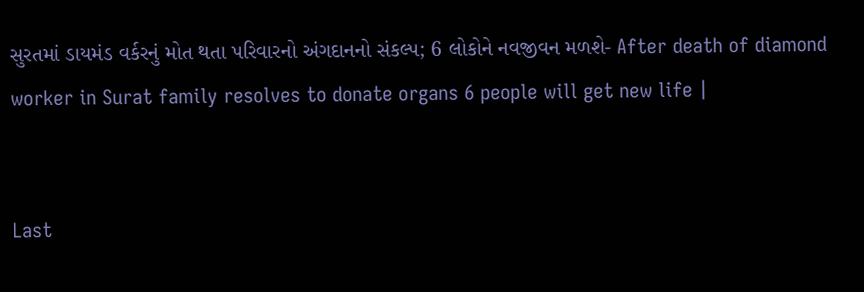સુરતમાં ડાયમંડ વર્કરનું મોત થતા પરિવારનો અંગદાનનો સંકલ્પ; 6 લોકોને નવજીવન મળશે- After death of diamond worker in Surat family resolves to donate organs 6 people will get new life |


Last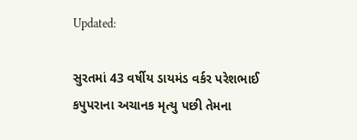Updated:

સુરતમાં 43 વર્ષીય ડાયમંડ વર્કર પરેશભાઈ કપુપરાના અચાનક મૃત્યુ પછી તેમના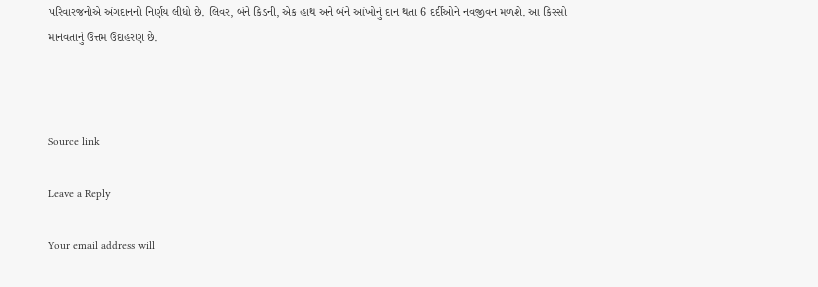પરિવારજનોએ અંગદાનનો નિર્ણય લીધો છે. લિવર, બંને કિડની, એક હાથ અને બંને આંખોનું દાન થતા 6 દર્દીઓને નવજીવન મળશે. આ કિસ્સો માનવતાનું ઉત્તમ ઉદાહરણ છે.



Source link

Leave a Reply

Your email address will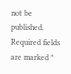not be published. Required fields are marked *